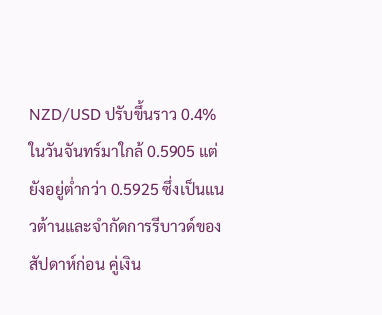NZD/USD ปรับขึ้นราว 0.4% ในวันจันทร์มาใกล้ 0.5905 แต่ยังอยู่ต่ำกว่า 0.5925 ซึ่งเป็นแนวต้านและจำกัดการรีบาวด์ของสัปดาห์ก่อน คู่เงิน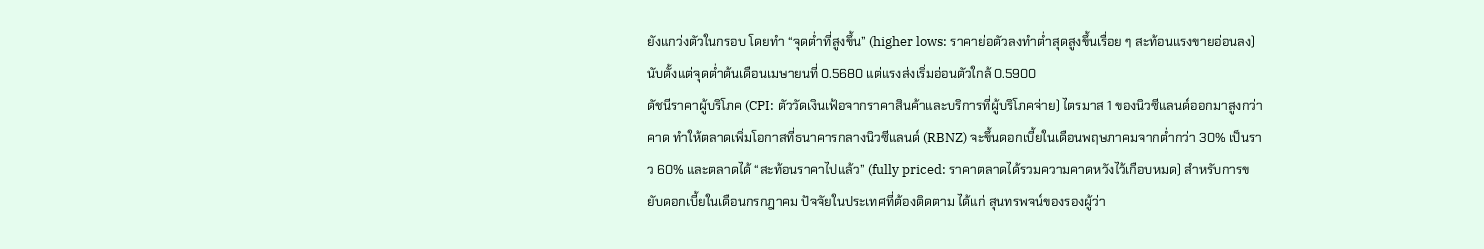ยังแกว่งตัวในกรอบ โดยทำ “จุดต่ำที่สูงขึ้น” (higher lows: ราคาย่อตัวลงทำต่ำสุดสูงขึ้นเรื่อย ๆ สะท้อนแรงขายอ่อนลง) นับตั้งแต่จุดต่ำต้นเดือนเมษายนที่ 0.5680 แต่แรงส่งเริ่มอ่อนตัวใกล้ 0.5900
ดัชนีราคาผู้บริโภค (CPI: ตัววัดเงินเฟ้อจากราคาสินค้าและบริการที่ผู้บริโภคจ่าย) ไตรมาส 1 ของนิวซีแลนด์ออกมาสูงกว่าคาด ทำให้ตลาดเพิ่มโอกาสที่ธนาคารกลางนิวซีแลนด์ (RBNZ) จะขึ้นดอกเบี้ยในเดือนพฤษภาคมจากต่ำกว่า 30% เป็นราว 60% และตลาดได้ “สะท้อนราคาไปแล้ว” (fully priced: ราคาตลาดได้รวมความคาดหวังไว้เกือบหมด) สำหรับการขยับดอกเบี้ยในเดือนกรกฎาคม ปัจจัยในประเทศที่ต้องติดตาม ได้แก่ สุนทรพจน์ของรองผู้ว่า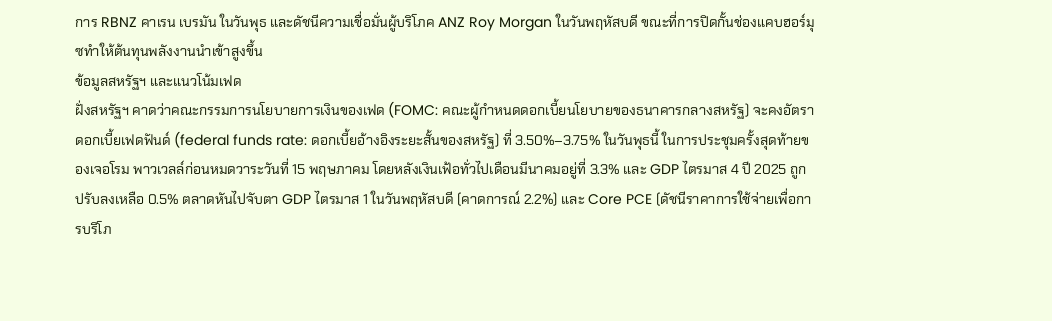การ RBNZ คาเรน เบรมัน ในวันพุธ และดัชนีความเชื่อมั่นผู้บริโภค ANZ Roy Morgan ในวันพฤหัสบดี ขณะที่การปิดกั้นช่องแคบฮอร์มุซทำให้ต้นทุนพลังงานนำเข้าสูงขึ้น
ข้อมูลสหรัฐฯ และแนวโน้มเฟด
ฝั่งสหรัฐฯ คาดว่าคณะกรรมการนโยบายการเงินของเฟด (FOMC: คณะผู้กำหนดดอกเบี้ยนโยบายของธนาคารกลางสหรัฐ) จะคงอัตราดอกเบี้ยเฟดฟันด์ (federal funds rate: ดอกเบี้ยอ้างอิงระยะสั้นของสหรัฐ) ที่ 3.50%–3.75% ในวันพุธนี้ ในการประชุมครั้งสุดท้ายของเจอโรม พาวเวลล์ก่อนหมดวาระวันที่ 15 พฤษภาคม โดยหลังเงินเฟ้อทั่วไปเดือนมีนาคมอยู่ที่ 3.3% และ GDP ไตรมาส 4 ปี 2025 ถูกปรับลงเหลือ 0.5% ตลาดหันไปจับตา GDP ไตรมาส 1 ในวันพฤหัสบดี (คาดการณ์ 2.2%) และ Core PCE (ดัชนีราคาการใช้จ่ายเพื่อการบริโภ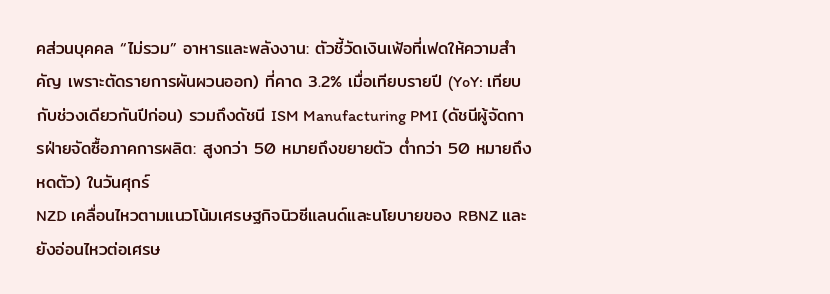คส่วนบุคคล “ไม่รวม” อาหารและพลังงาน: ตัวชี้วัดเงินเฟ้อที่เฟดให้ความสำคัญ เพราะตัดรายการผันผวนออก) ที่คาด 3.2% เมื่อเทียบรายปี (YoY: เทียบกับช่วงเดียวกันปีก่อน) รวมถึงดัชนี ISM Manufacturing PMI (ดัชนีผู้จัดการฝ่ายจัดซื้อภาคการผลิต: สูงกว่า 50 หมายถึงขยายตัว ต่ำกว่า 50 หมายถึงหดตัว) ในวันศุกร์
NZD เคลื่อนไหวตามแนวโน้มเศรษฐกิจนิวซีแลนด์และนโยบายของ RBNZ และยังอ่อนไหวต่อเศรษ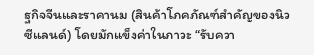ฐกิจจีนและราคานม (สินค้าโภคภัณฑ์สำคัญของนิวซีแลนด์) โดยมักแข็งค่าในภาวะ “รับควา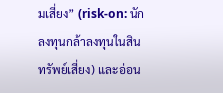มเสี่ยง” (risk-on: นักลงทุนกล้าลงทุนในสินทรัพย์เสี่ยง) และอ่อน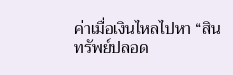ค่าเมื่อเงินไหลไปหา “สินทรัพย์ปลอด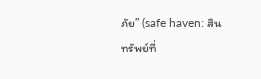ภัย” (safe haven: สินทรัพย์ที่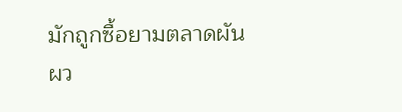มักถูกซื้อยามตลาดผันผว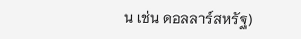น เช่น ดอลลาร์สหรัฐ)